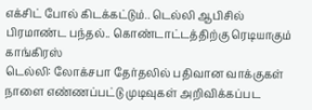எக்சிட் போல் கிடக்கட்டும்.. டெல்லி ஆபிசில் பிரமாண்ட பந்தல்.. கொண்டாட்டத்திற்கு ரெடியாகும் காங்கிரஸ்
டெல்லி: லோக்சபா தேர்தலில் பதிவான வாக்குகள் நாளை எண்ணப்பட்டு முடிவுகள் அறிவிக்கப்பட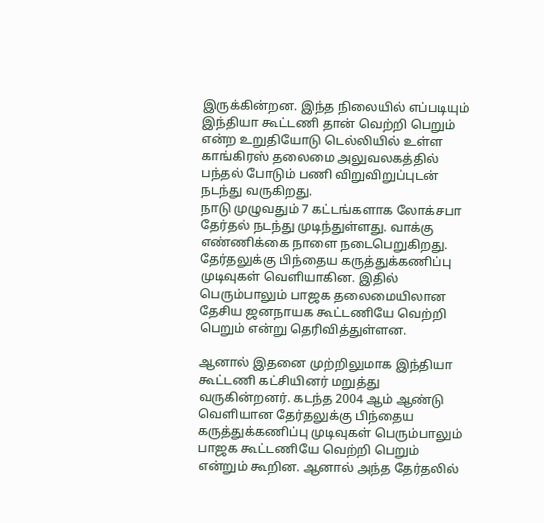இருக்கின்றன. இந்த நிலையில் எப்படியும் இந்தியா கூட்டணி தான் வெற்றி பெறும் என்ற உறுதியோடு டெல்லியில் உள்ள காங்கிரஸ் தலைமை அலுவலகத்தில் பந்தல் போடும் பணி விறுவிறுப்புடன் நடந்து வருகிறது.
நாடு முழுவதும் 7 கட்டங்களாக லோக்சபா தேர்தல் நடந்து முடிந்துள்ளது. வாக்கு எண்ணிக்கை நாளை நடைபெறுகிறது. தேர்தலுக்கு பிந்தைய கருத்துக்கணிப்பு முடிவுகள் வெளியாகின. இதில் பெரும்பாலும் பாஜக தலைமையிலான தேசிய ஜனநாயக கூட்டணியே வெற்றி பெறும் என்று தெரிவித்துள்ளன.

ஆனால் இதனை முற்றிலுமாக இந்தியா கூட்டணி கட்சியினர் மறுத்து வருகின்றனர். கடந்த 2004 ஆம் ஆண்டு வெளியான தேர்தலுக்கு பிந்தைய கருத்துக்கணிப்பு முடிவுகள் பெரும்பாலும் பாஜக கூட்டணியே வெற்றி பெறும் என்றும் கூறின. ஆனால் அந்த தேர்தலில்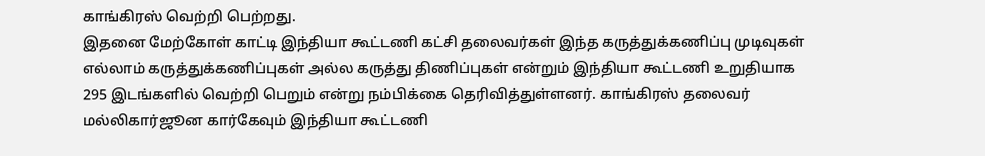காங்கிரஸ் வெற்றி பெற்றது.
இதனை மேற்கோள் காட்டி இந்தியா கூட்டணி கட்சி தலைவர்கள் இந்த கருத்துக்கணிப்பு முடிவுகள் எல்லாம் கருத்துக்கணிப்புகள் அல்ல கருத்து திணிப்புகள் என்றும் இந்தியா கூட்டணி உறுதியாக 295 இடங்களில் வெற்றி பெறும் என்று நம்பிக்கை தெரிவித்துள்ளனர். காங்கிரஸ் தலைவர் மல்லிகார்ஜூன கார்கேவும் இந்தியா கூட்டணி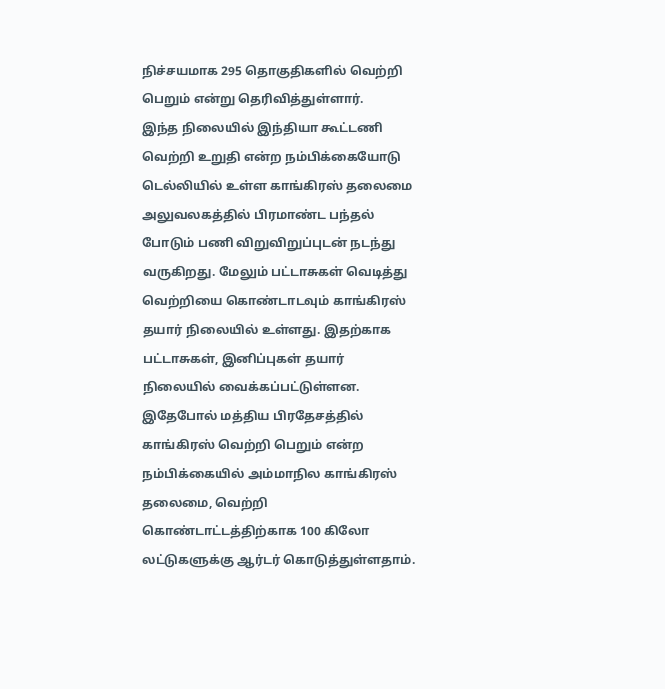நிச்சயமாக 295 தொகுதிகளில் வெற்றி பெறும் என்று தெரிவித்துள்ளார்.
இந்த நிலையில் இந்தியா கூட்டணி வெற்றி உறுதி என்ற நம்பிக்கையோடு டெல்லியில் உள்ள காங்கிரஸ் தலைமை அலுவலகத்தில் பிரமாண்ட பந்தல் போடும் பணி விறுவிறுப்புடன் நடந்து வருகிறது. மேலும் பட்டாசுகள் வெடித்து வெற்றியை கொண்டாடவும் காங்கிரஸ் தயார் நிலையில் உள்ளது. இதற்காக பட்டாசுகள், இனிப்புகள் தயார் நிலையில் வைக்கப்பட்டுள்ளன.
இதேபோல் மத்திய பிரதேசத்தில் காங்கிரஸ் வெற்றி பெறும் என்ற நம்பிக்கையில் அம்மாநில காங்கிரஸ் தலைமை, வெற்றி கொண்டாட்டத்திற்காக 100 கிலோ லட்டுகளுக்கு ஆர்டர் கொடுத்துள்ளதாம்.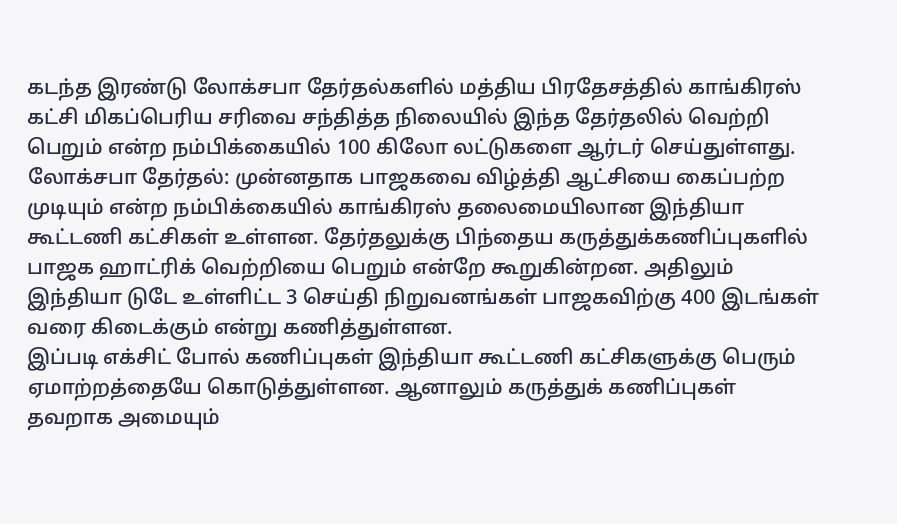கடந்த இரண்டு லோக்சபா தேர்தல்களில் மத்திய பிரதேசத்தில் காங்கிரஸ் கட்சி மிகப்பெரிய சரிவை சந்தித்த நிலையில் இந்த தேர்தலில் வெற்றி பெறும் என்ற நம்பிக்கையில் 100 கிலோ லட்டுகளை ஆர்டர் செய்துள்ளது.
லோக்சபா தேர்தல்: முன்னதாக பாஜகவை விழ்த்தி ஆட்சியை கைப்பற்ற முடியும் என்ற நம்பிக்கையில் காங்கிரஸ் தலைமையிலான இந்தியா கூட்டணி கட்சிகள் உள்ளன. தேர்தலுக்கு பிந்தைய கருத்துக்கணிப்புகளில் பாஜக ஹாட்ரிக் வெற்றியை பெறும் என்றே கூறுகின்றன. அதிலும் இந்தியா டுடே உள்ளிட்ட 3 செய்தி நிறுவனங்கள் பாஜகவிற்கு 400 இடங்கள் வரை கிடைக்கும் என்று கணித்துள்ளன.
இப்படி எக்சிட் போல் கணிப்புகள் இந்தியா கூட்டணி கட்சிகளுக்கு பெரும் ஏமாற்றத்தையே கொடுத்துள்ளன. ஆனாலும் கருத்துக் கணிப்புகள் தவறாக அமையும்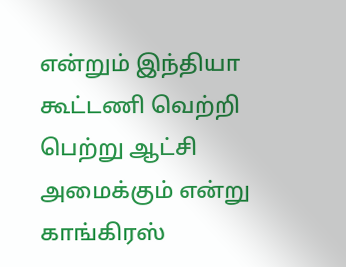என்றும் இந்தியா கூட்டணி வெற்றி பெற்று ஆட்சி அமைக்கும் என்று காங்கிரஸ்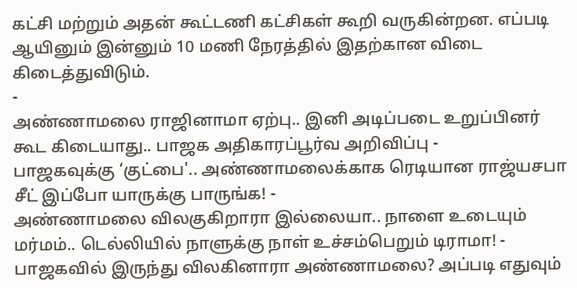கட்சி மற்றும் அதன் கூட்டணி கட்சிகள் கூறி வருகின்றன. எப்படி ஆயினும் இன்னும் 10 மணி நேரத்தில் இதற்கான விடை கிடைத்துவிடும்.
-
அண்ணாமலை ராஜினாமா ஏற்பு.. இனி அடிப்படை உறுப்பினர் கூட கிடையாது.. பாஜக அதிகாரப்பூர்வ அறிவிப்பு -
பாஜகவுக்கு ‘குட்பை'.. அண்ணாமலைக்காக ரெடியான ராஜ்யசபா சீட் இப்போ யாருக்கு பாருங்க! -
அண்ணாமலை விலகுகிறாரா இல்லையா.. நாளை உடையும் மர்மம்.. டெல்லியில் நாளுக்கு நாள் உச்சம்பெறும் டிராமா! -
பாஜகவில் இருந்து விலகினாரா அண்ணாமலை? அப்படி எதுவும்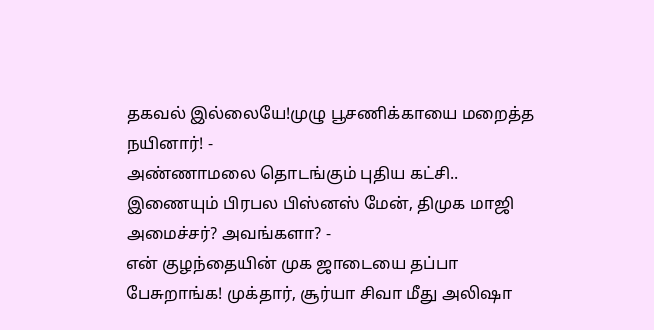தகவல் இல்லையே!முழு பூசணிக்காயை மறைத்த நயினார்! -
அண்ணாமலை தொடங்கும் புதிய கட்சி.. இணையும் பிரபல பிஸ்னஸ் மேன், திமுக மாஜி அமைச்சர்? அவங்களா? -
என் குழந்தையின் முக ஜாடையை தப்பா பேசுறாங்க! முக்தார், சூர்யா சிவா மீது அலிஷா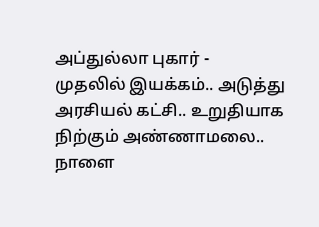அப்துல்லா புகார் -
முதலில் இயக்கம்.. அடுத்து அரசியல் கட்சி.. உறுதியாக நிற்கும் அண்ணாமலை.. நாளை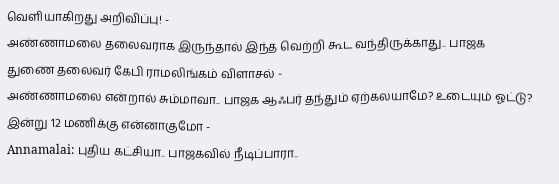வெளியாகிறது அறிவிப்பு! -
அண்ணாமலை தலைவராக இருந்தால் இந்த வெற்றி கூட வந்திருக்காது.. பாஜக துணை தலைவர் கேபி ராமலிங்கம் விளாசல் -
அண்ணாமலை என்றால் சும்மாவா.. பாஜக ஆஃபர் தந்தும் ஏற்கலயாமே? உடையும் ஓட்டு? இன்று 12 மணிக்கு என்னாகுமோ -
Annamalai: புதிய கட்சியா.. பாஜகவில் நீடிப்பாரா..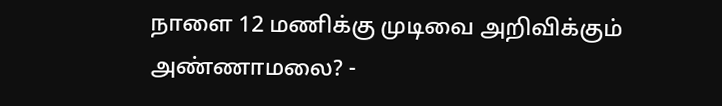நாளை 12 மணிக்கு முடிவை அறிவிக்கும் அண்ணாமலை? -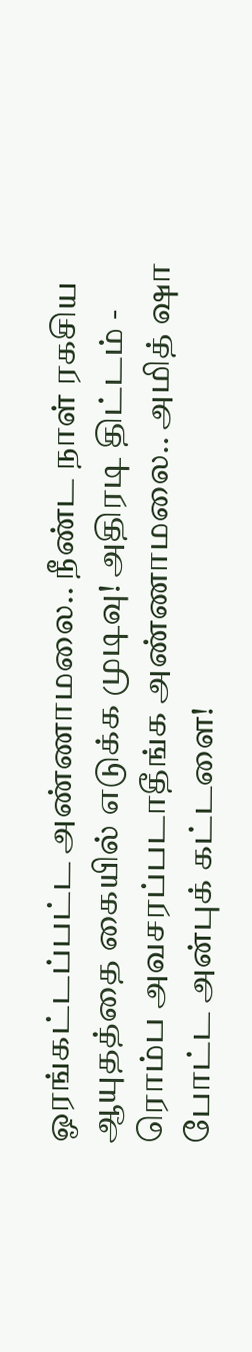ஓரங்கட்டப்பட்ட அண்ணாமலை.. நீண்ட நாள் ரகசிய ஆயுதத்தை கையில் எடுக்க முடிவு! அதிரடி திட்டம் -
ரொம்ப அவசரப்படாதீங்க அண்ணாமலை.. அமித் ஷா போட்ட அன்புக் கட்டளை!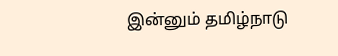இன்னும் தமிழ்நாடு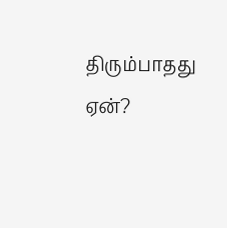திரும்பாதது ஏன்?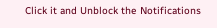Click it and Unblock the Notifications